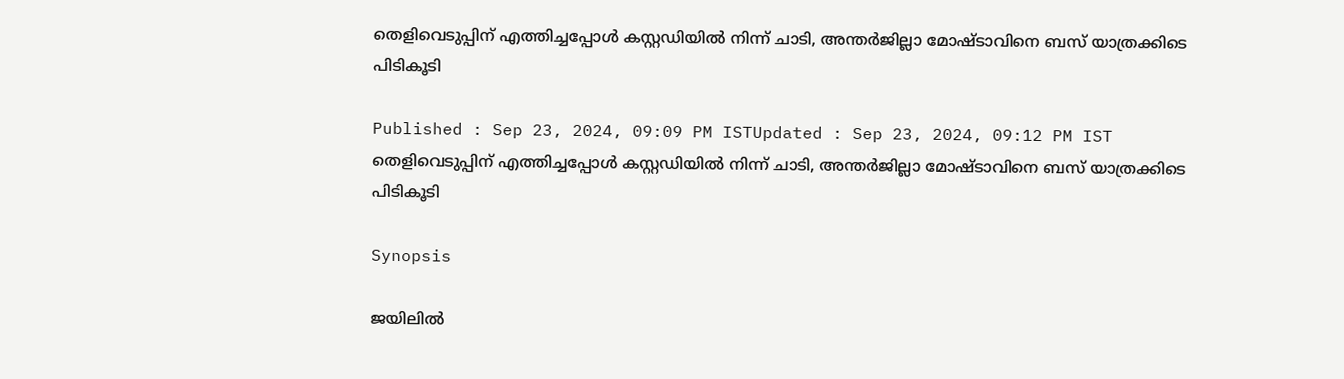തെളിവെടുപ്പിന് എത്തിച്ചപ്പോൾ കസ്റ്റഡിയിൽ നിന്ന് ചാടി, അന്തര്‍ജില്ലാ മോഷ്ടാവിനെ ബസ് യാത്രക്കിടെ പിടികൂടി

Published : Sep 23, 2024, 09:09 PM ISTUpdated : Sep 23, 2024, 09:12 PM IST
തെളിവെടുപ്പിന് എത്തിച്ചപ്പോൾ കസ്റ്റഡിയിൽ നിന്ന് ചാടി, അന്തര്‍ജില്ലാ മോഷ്ടാവിനെ ബസ് യാത്രക്കിടെ പിടികൂടി

Synopsis

ജയിലില്‍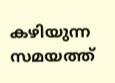കഴിയുന്ന സമയത്ത്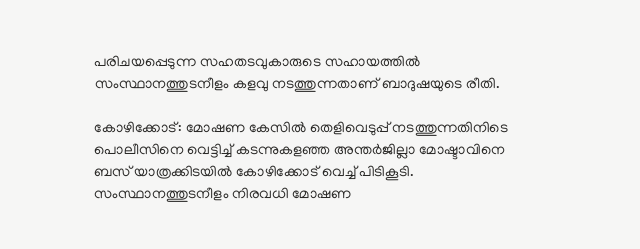പരിചയപ്പെടുന്ന സഹതടവുകാരുടെ സഹായത്തില്‍ സംസ്ഥാനത്തുടനീളം കളവു നടത്തുന്നതാണ് ബാദുഷയുടെ രീതി.

കോഴിക്കോട്: മോഷണ കേസിൽ തെളിവെടുപ്പ് നടത്തുന്നതിനിടെ പൊലീസിനെ വെട്ടിച്ച് കടന്നുകളഞ്ഞ അന്തര്‍ജില്ലാ മോഷ്ടാവിനെ  ബസ് യാത്രക്കിടയില്‍ കോഴിക്കോട് വെച്ച് പിടികൂടി. സംസ്ഥാനത്തുടനീളം നിരവധി മോഷണ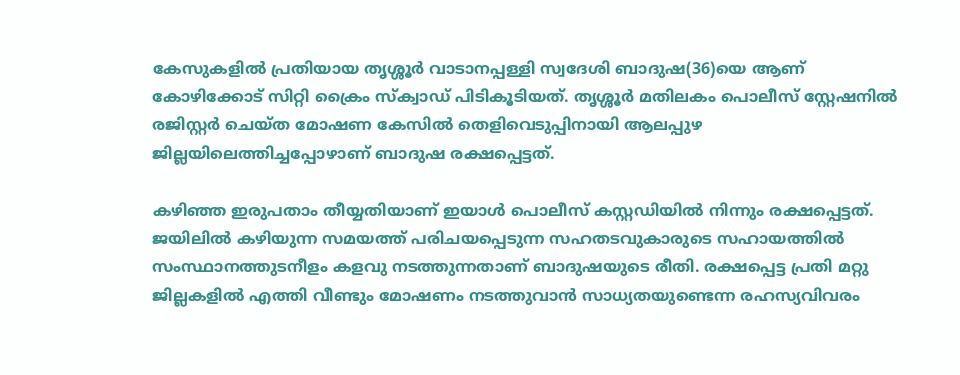കേസുകളില്‍ പ്രതിയായ തൃശ്ശൂര്‍ വാടാനപ്പള്ളി സ്വദേശി ബാദുഷ(36)യെ ആണ് കോഴിക്കോട് സിറ്റി ക്രൈം സ്‌ക്വാഡ് പിടികൂടിയത്. തൃശ്ശൂര്‍ മതിലകം പൊലീസ് സ്റ്റേഷനില്‍ രജിസ്റ്റര്‍ ചെയ്ത മോഷണ കേസില്‍ തെളിവെടുപ്പിനായി ആലപ്പുഴ ജില്ലയിലെത്തിച്ചപ്പോഴാണ് ബാദുഷ രക്ഷപ്പെട്ടത്.

കഴിഞ്ഞ ഇരുപതാം തീയ്യതിയാണ് ഇയാള്‍ പൊലീസ് കസ്റ്റഡിയില്‍ നിന്നും രക്ഷപ്പെട്ടത്. ജയിലില്‍ കഴിയുന്ന സമയത്ത് പരിചയപ്പെടുന്ന സഹതടവുകാരുടെ സഹായത്തില്‍ സംസ്ഥാനത്തുടനീളം കളവു നടത്തുന്നതാണ് ബാദുഷയുടെ രീതി. രക്ഷപ്പെട്ട പ്രതി മറ്റു ജില്ലകളില്‍ എത്തി വീണ്ടും മോഷണം നടത്തുവാന്‍ സാധ്യതയുണ്ടെന്ന രഹസ്യവിവരം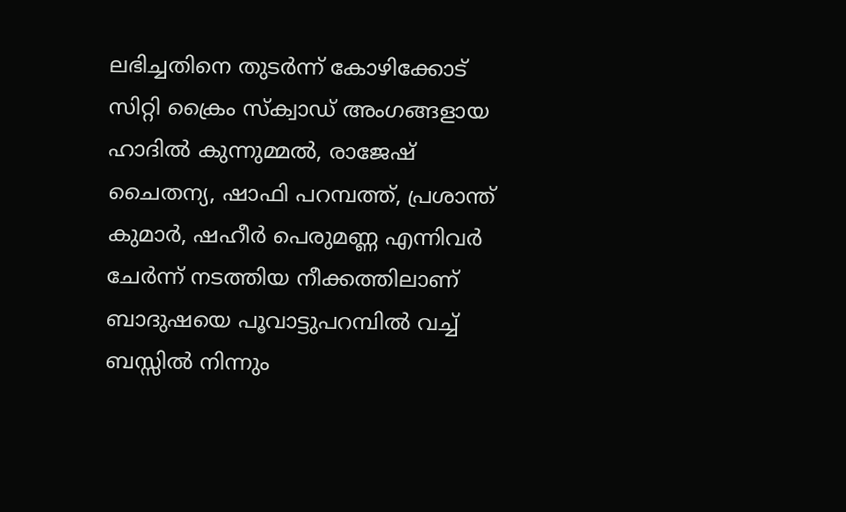ലഭിച്ചതിനെ തുടര്‍ന്ന് കോഴിക്കോട് സിറ്റി ക്രൈം സ്‌ക്വാഡ് അംഗങ്ങളായ ഹാദില്‍ കുന്നുമ്മല്‍, രാജേഷ് ചൈതന്യ, ഷാഫി പറമ്പത്ത്, പ്രശാന്ത് കുമാര്‍, ഷഹീര്‍ പെരുമണ്ണ എന്നിവര്‍ ചേര്‍ന്ന് നടത്തിയ നീക്കത്തിലാണ് ബാദുഷയെ പൂവാട്ടുപറമ്പില്‍ വച്ച് ബസ്സില്‍ നിന്നും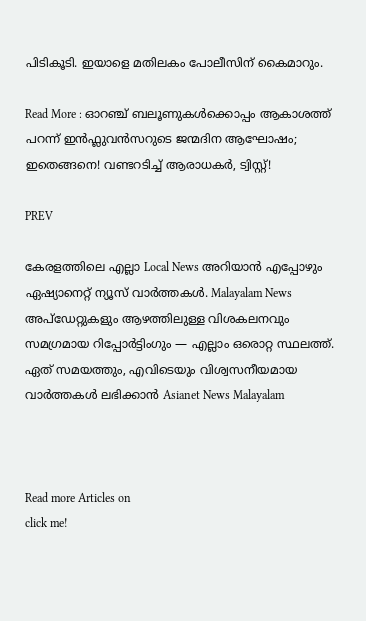പിടികൂടി. ഇയാളെ മതിലകം പോലീസിന് കൈമാറും.

Read More : ഓറഞ്ച് ബലൂണുകൾക്കൊപ്പം ആകാശത്ത് പറന്ന് ഇൻഫ്ലുവൻസറുടെ ജന്മദിന ആഘോഷം; ഇതെങ്ങനെ! വണ്ടറടിച്ച് ആരാധകർ, ട്വിസ്റ്റ്!

PREV

കേരളത്തിലെ എല്ലാ Local News അറിയാൻ എപ്പോഴും ഏഷ്യാനെറ്റ് ന്യൂസ് വാർത്തകൾ. Malayalam News  അപ്‌ഡേറ്റുകളും ആഴത്തിലുള്ള വിശകലനവും സമഗ്രമായ റിപ്പോർട്ടിംഗും — എല്ലാം ഒരൊറ്റ സ്ഥലത്ത്. ഏത് സമയത്തും, എവിടെയും വിശ്വസനീയമായ വാർത്തകൾ ലഭിക്കാൻ Asianet News Malayalam



Read more Articles on
click me!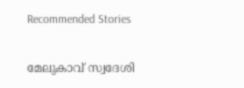Recommended Stories

മേലുകാവ് സ്വദേശി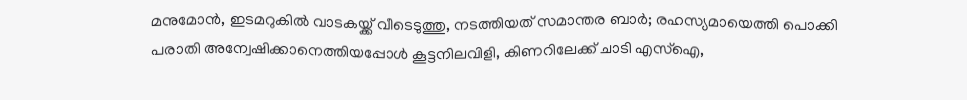മനുമോൻ, ഇടമറുകിൽ വാടകയ്ക്ക് വീടെടുത്തു, നടത്തിയത് സമാന്തര ബാർ; രഹസ്യമായെത്തി പൊക്കി
പരാതി അന്വേഷിക്കാനെത്തിയപ്പോൾ കൂട്ടനിലവിളി, കിണറിലേക്ക് ചാടി എസ്ഐ,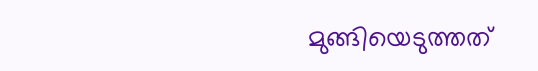മുങ്ങിയെടുത്തത്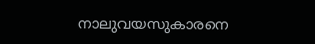നാലുവയസുകാരനെ